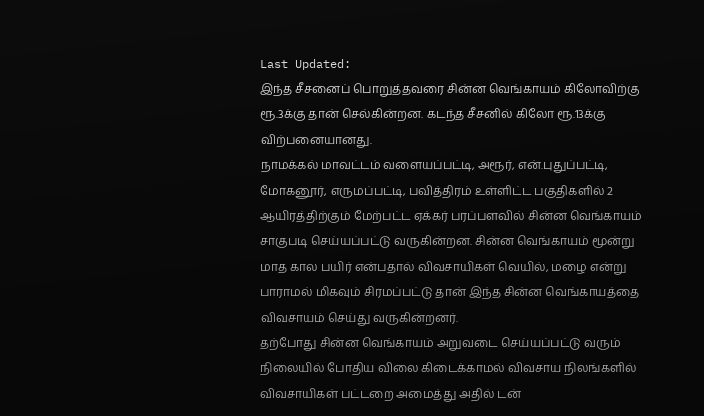Last Updated:
இந்த சீசனைப் பொறுத்தவரை சின்ன வெங்காயம் கிலோவிற்கு ரூ.3க்கு தான் செல்கின்றன. கடந்த சீசனில் கிலோ ரூ.13க்கு விற்பனையானது.
நாமக்கல் மாவட்டம் வளையப்பட்டி, அரூர், என்.புதுப்பட்டி, மோகனூர், எருமப்பட்டி, பவித்திரம் உள்ளிட்ட பகுதிகளில் 2 ஆயிரத்திற்கும் மேற்பட்ட ஏக்கர் பரப்பளவில் சின்ன வெங்காயம் சாகுபடி செய்யப்பட்டு வருகின்றன. சின்ன வெங்காயம் மூன்று மாத கால பயிர் என்பதால் விவசாயிகள் வெயில், மழை என்று பாராமல் மிகவும் சிரமப்பட்டு தான் இந்த சின்ன வெங்காயத்தை விவசாயம் செய்து வருகின்றனர்.
தற்போது சின்ன வெங்காயம் அறுவடை செய்யப்பட்டு வரும் நிலையில் போதிய விலை கிடைக்காமல் விவசாய நிலங்களில் விவசாயிகள் பட்டறை அமைத்து அதில் டன்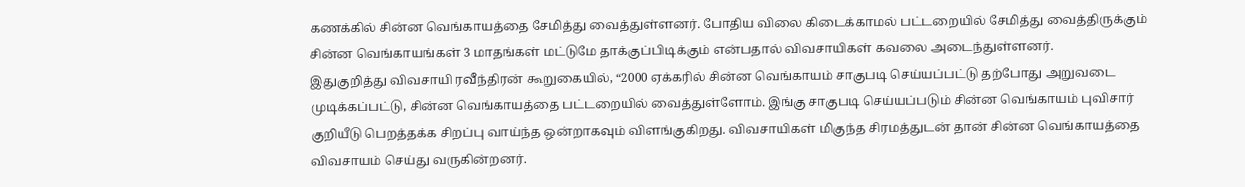கணக்கில் சின்ன வெங்காயத்தை சேமித்து வைத்துள்ளனர். போதிய விலை கிடைக்காமல் பட்டறையில் சேமித்து வைத்திருக்கும் சின்ன வெங்காயங்கள் 3 மாதங்கள் மட்டுமே தாக்குப்பிடிக்கும் என்பதால் விவசாயிகள் கவலை அடைந்துள்ளனர்.
இதுகுறித்து விவசாயி ரவீந்திரன் கூறுகையில், “2000 ஏக்கரில் சின்ன வெங்காயம் சாகுபடி செய்யப்பட்டு தற்போது அறுவடை முடிக்கப்பட்டு, சின்ன வெங்காயத்தை பட்டறையில் வைத்துள்ளோம். இங்கு சாகுபடி செய்யப்படும் சின்ன வெங்காயம் புவிசார் குறியீடு பெறத்தக்க சிறப்பு வாய்ந்த ஒன்றாகவும் விளங்குகிறது. விவசாயிகள் மிகுந்த சிரமத்துடன் தான் சின்ன வெங்காயத்தை விவசாயம் செய்து வருகின்றனர்.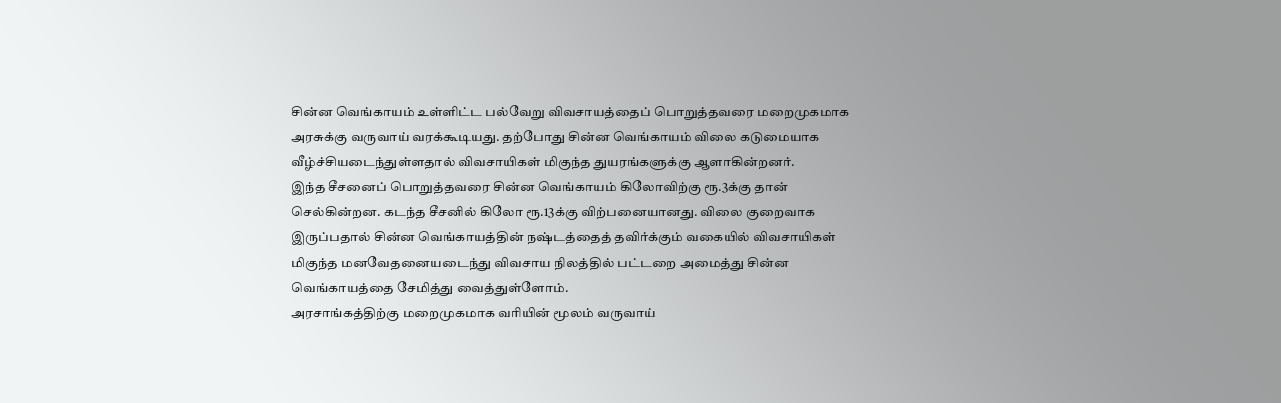சின்ன வெங்காயம் உள்ளிட்ட பல்வேறு விவசாயத்தைப் பொறுத்தவரை மறைமுகமாக அரசுக்கு வருவாய் வரக்கூடியது. தற்போது சின்ன வெங்காயம் விலை கடுமையாக வீழ்ச்சியடைந்துள்ளதால் விவசாயிகள் மிகுந்த துயரங்களுக்கு ஆளாகின்றனர்.
இந்த சீசனைப் பொறுத்தவரை சின்ன வெங்காயம் கிலோவிற்கு ரூ.3க்கு தான் செல்கின்றன. கடந்த சீசனில் கிலோ ரூ.13க்கு விற்பனையானது. விலை குறைவாக இருப்பதால் சின்ன வெங்காயத்தின் நஷ்டத்தைத் தவிர்க்கும் வகையில் விவசாயிகள் மிகுந்த மனவேதனையடைந்து விவசாய நிலத்தில் பட்டறை அமைத்து சின்ன வெங்காயத்தை சேமித்து வைத்துள்ளோம்.
அரசாங்கத்திற்கு மறைமுகமாக வரியின் மூலம் வருவாய்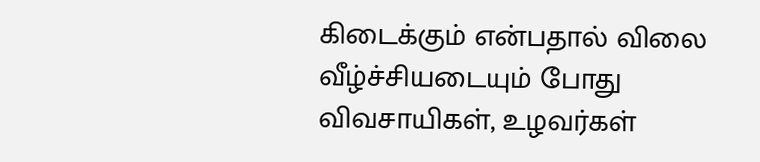கிடைக்கும் என்பதால் விலை வீழ்ச்சியடையும் போது விவசாயிகள், உழவர்கள்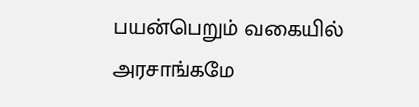பயன்பெறும் வகையில் அரசாங்கமே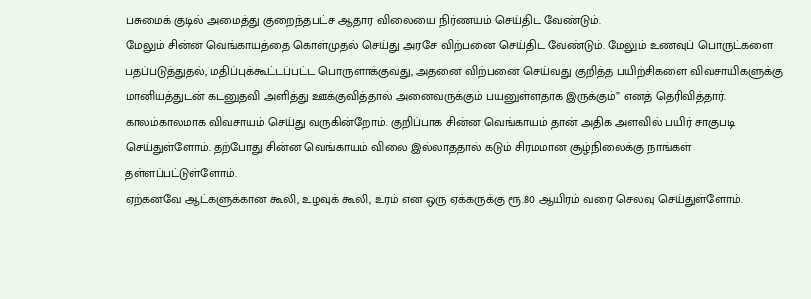பசுமைக் குடில் அமைத்து குறைந்தபட்ச ஆதார விலையை நிர்ணயம் செய்திட வேண்டும்.
மேலும் சின்ன வெங்காயத்தை கொள்முதல் செய்து அரசே விற்பனை செய்திட வேண்டும். மேலும் உணவுப் பொருட்களை பதப்படுத்துதல், மதிப்புக்கூட்டப்பட்ட பொருளாக்குவது, அதனை விற்பனை செய்வது குறித்த பயிற்சிகளை விவசாயிகளுக்கு மானியத்துடன் கடனுதவி அளித்து ஊக்குவித்தால் அனைவருக்கும் பயனுள்ளதாக இருக்கும்” எனத் தெரிவித்தார்.
காலம்காலமாக விவசாயம் செய்து வருகின்றோம். குறிப்பாக சின்ன வெங்காயம் தான் அதிக அளவில் பயிர் சாகுபடி செய்துள்ளோம். தற்போது சின்ன வெங்காயம் விலை இல்லாததால் கடும் சிரமமான சூழ்நிலைக்கு நாங்கள் தள்ளப்பட்டுள்ளோம்.
ஏற்கனவே ஆட்களுக்கான கூலி, உழவுக் கூலி, உரம் என ஒரு ஏக்கருக்கு ரூ.80 ஆயிரம் வரை செலவு செய்துள்ளோம்.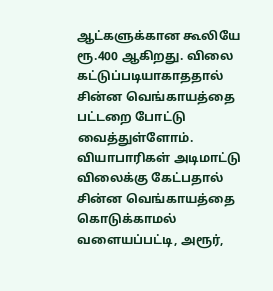ஆட்களுக்கான கூலியே ரூ.400 ஆகிறது. விலை கட்டுப்படியாகாததால் சின்ன வெங்காயத்தை பட்டறை போட்டு வைத்துள்ளோம். வியாபாரிகள் அடிமாட்டு விலைக்கு கேட்பதால் சின்ன வெங்காயத்தை கொடுக்காமல் வளையப்பட்டி, அரூர்,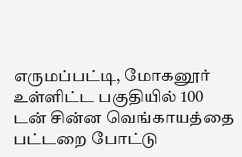எருமப்பட்டி, மோகனூர் உள்ளிட்ட பகுதியில் 100 டன் சின்ன வெங்காயத்தை பட்டறை போட்டு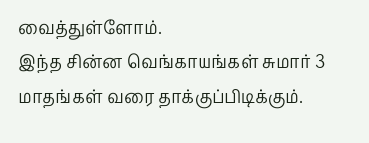வைத்துள்ளோம்.
இந்த சின்ன வெங்காயங்கள் சுமார் 3 மாதங்கள் வரை தாக்குப்பிடிக்கும்.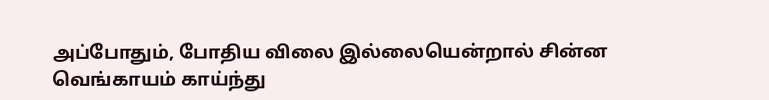அப்போதும், போதிய விலை இல்லையென்றால் சின்ன வெங்காயம் காய்ந்து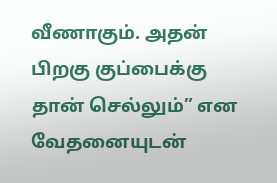வீணாகும். அதன் பிறகு குப்பைக்கு தான் செல்லும்” என வேதனையுடன்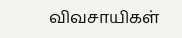விவசாயிகள்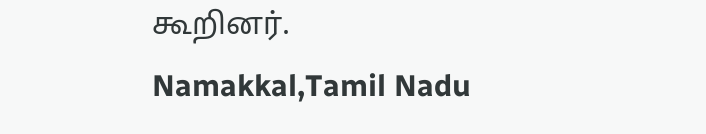கூறினர்.
Namakkal,Tamil Nadu